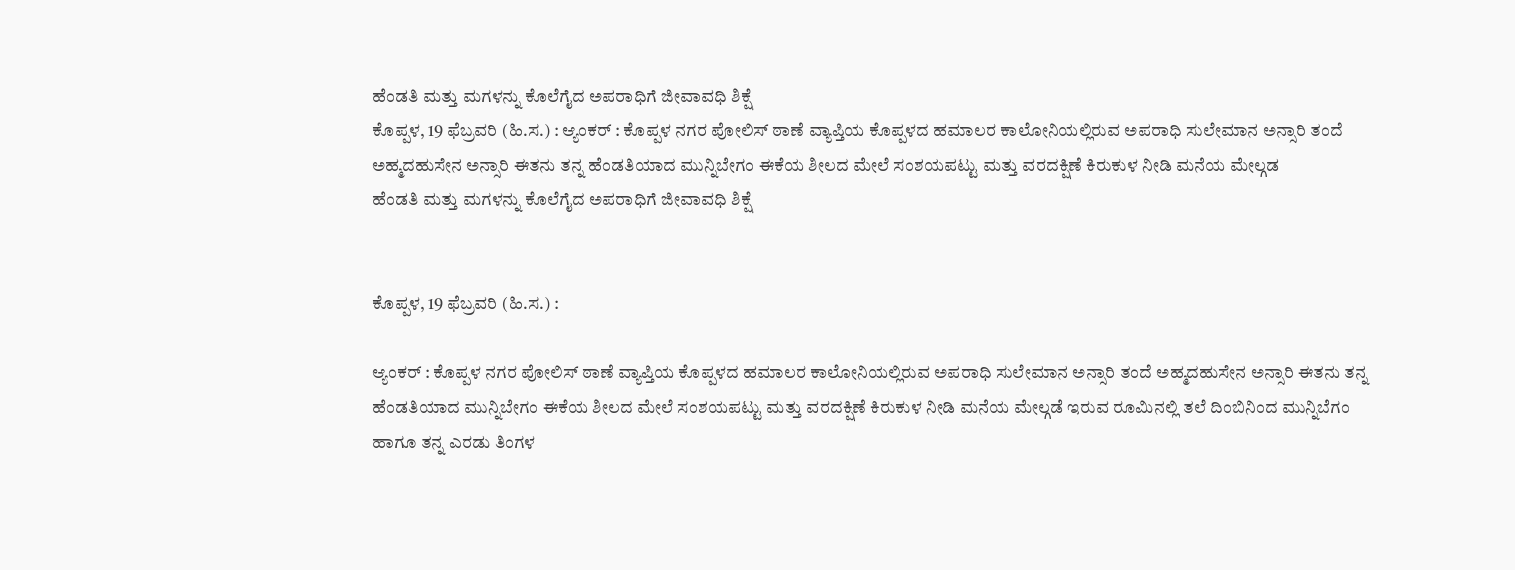ಹೆಂಡತಿ ಮತ್ತು ಮಗಳನ್ನು ಕೊಲೆಗೈದ ಅಪರಾಧಿಗೆ ಜೀವಾವಧಿ ಶಿಕ್ಷೆ
ಕೊಪ್ಪಳ, 19 ಫೆಬ್ರವರಿ (ಹಿ.ಸ.) : ಆ್ಯಂಕರ್ : ಕೊಪ್ಪಳ ನಗರ ಪೋಲಿಸ್ ಠಾಣೆ ವ್ಯಾಪ್ತಿಯ ಕೊಪ್ಪಳದ ಹಮಾಲರ ಕಾಲೋನಿಯಲ್ಲಿರುವ ಅಪರಾಧಿ ಸುಲೇಮಾನ ಅನ್ಸಾರಿ ತಂದೆ ಅಹ್ಮದಹುಸೇನ ಅನ್ಸಾರಿ ಈತನು ತನ್ನ ಹೆಂಡತಿಯಾದ ಮುನ್ನಿಬೇಗಂ ಈಕೆಯ ಶೀಲದ ಮೇಲೆ ಸಂಶಯಪಟ್ಟು ಮತ್ತು ವರದಕ್ಷಿಣೆ ಕಿರುಕುಳ ನೀಡಿ ಮನೆಯ ಮೇಲ್ಗಡ
ಹೆಂಡತಿ ಮತ್ತು ಮಗಳನ್ನು ಕೊಲೆಗೈದ ಅಪರಾಧಿಗೆ ಜೀವಾವಧಿ ಶಿಕ್ಷೆ


ಕೊಪ್ಪಳ, 19 ಫೆಬ್ರವರಿ (ಹಿ.ಸ.) :

ಆ್ಯಂಕರ್ : ಕೊಪ್ಪಳ ನಗರ ಪೋಲಿಸ್ ಠಾಣೆ ವ್ಯಾಪ್ತಿಯ ಕೊಪ್ಪಳದ ಹಮಾಲರ ಕಾಲೋನಿಯಲ್ಲಿರುವ ಅಪರಾಧಿ ಸುಲೇಮಾನ ಅನ್ಸಾರಿ ತಂದೆ ಅಹ್ಮದಹುಸೇನ ಅನ್ಸಾರಿ ಈತನು ತನ್ನ ಹೆಂಡತಿಯಾದ ಮುನ್ನಿಬೇಗಂ ಈಕೆಯ ಶೀಲದ ಮೇಲೆ ಸಂಶಯಪಟ್ಟು ಮತ್ತು ವರದಕ್ಷಿಣೆ ಕಿರುಕುಳ ನೀಡಿ ಮನೆಯ ಮೇಲ್ಗಡೆ ಇರುವ ರೂಮಿನಲ್ಲಿ ತಲೆ ದಿಂಬಿನಿಂದ ಮುನ್ನಿಬೆಗಂ ಹಾಗೂ ತನ್ನ ಎರಡು ತಿಂಗಳ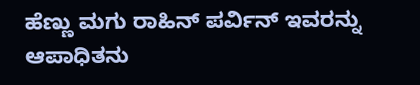ಹೆಣ್ಣು ಮಗು ರಾಹಿನ್ ಪರ್ವಿನ್ ಇವರನ್ನು ಆಪಾಧಿತನು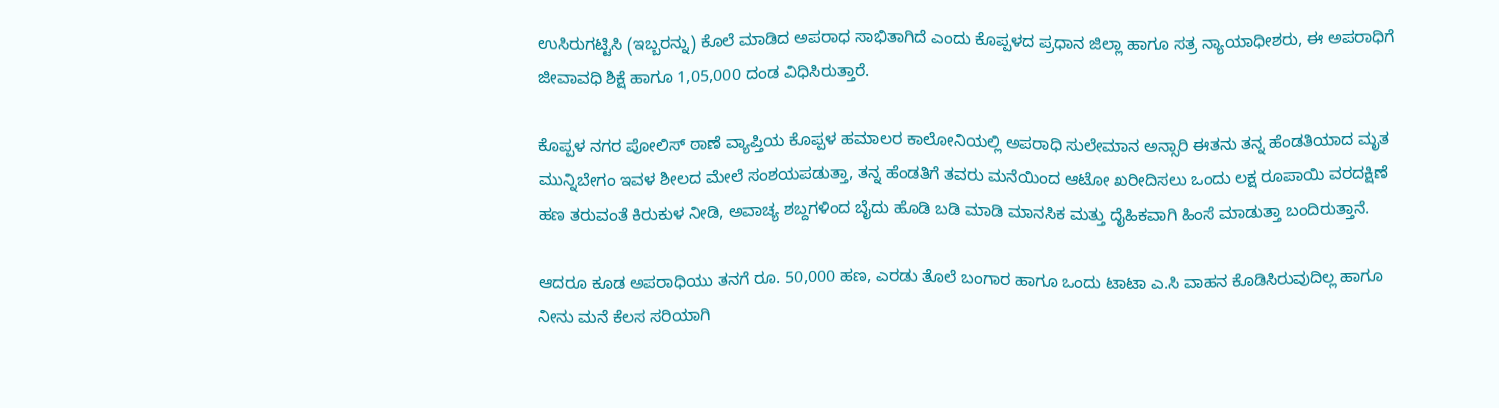ಉಸಿರುಗಟ್ಟಿಸಿ (ಇಬ್ಬರನ್ನು) ಕೊಲೆ ಮಾಡಿದ ಅಪರಾಧ ಸಾಭಿತಾಗಿದೆ ಎಂದು ಕೊಪ್ಪಳದ ಪ್ರಧಾನ ಜಿಲ್ಲಾ ಹಾಗೂ ಸತ್ರ ನ್ಯಾಯಾಧೀಶರು, ಈ ಅಪರಾಧಿಗೆ ಜೀವಾವಧಿ ಶಿಕ್ಷೆ ಹಾಗೂ 1,05,000 ದಂಡ ವಿಧಿಸಿರುತ್ತಾರೆ.

ಕೊಪ್ಪಳ ನಗರ ಪೋಲಿಸ್ ಠಾಣೆ ವ್ಯಾಪ್ತಿಯ ಕೊಪ್ಪಳ ಹಮಾಲರ ಕಾಲೋನಿಯಲ್ಲಿ ಅಪರಾಧಿ ಸುಲೇಮಾನ ಅನ್ಸಾರಿ ಈತನು ತನ್ನ ಹೆಂಡತಿಯಾದ ಮೃತ ಮುನ್ನಿಬೇಗಂ ಇವಳ ಶೀಲದ ಮೇಲೆ ಸಂಶಯಪಡುತ್ತಾ, ತನ್ನ ಹೆಂಡತಿಗೆ ತವರು ಮನೆಯಿಂದ ಆಟೋ ಖರೀದಿಸಲು ಒಂದು ಲಕ್ಷ ರೂಪಾಯಿ ವರದಕ್ಷಿಣೆ ಹಣ ತರುವಂತೆ ಕಿರುಕುಳ ನೀಡಿ, ಅವಾಚ್ಯ ಶಬ್ದಗಳಿಂದ ಬೈದು ಹೊಡಿ ಬಡಿ ಮಾಡಿ ಮಾನಸಿಕ ಮತ್ತು ದೈಹಿಕವಾಗಿ ಹಿಂಸೆ ಮಾಡುತ್ತಾ ಬಂದಿರುತ್ತಾನೆ.

ಆದರೂ ಕೂಡ ಅಪರಾಧಿಯು ತನಗೆ ರೂ. 50,000 ಹಣ, ಎರಡು ತೊಲೆ ಬಂಗಾರ ಹಾಗೂ ಒಂದು ಟಾಟಾ ಎ.ಸಿ ವಾಹನ ಕೊಡಿಸಿರುವುದಿಲ್ಲ ಹಾಗೂ ನೀನು ಮನೆ ಕೆಲಸ ಸರಿಯಾಗಿ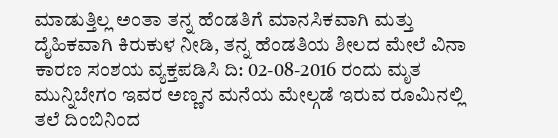ಮಾಡುತ್ತಿಲ್ಲ ಅಂತಾ ತನ್ನ ಹೆಂಡತಿಗೆ ಮಾನಸಿಕವಾಗಿ ಮತ್ತು ದೈಹಿಕವಾಗಿ ಕಿರುಕುಳ ನೀಡಿ, ತನ್ನ ಹೆಂಡತಿಯ ಶೀಲದ ಮೇಲೆ ವಿನಾ ಕಾರಣ ಸಂಶಯ ವ್ಯಕ್ತಪಡಿಸಿ ದಿ: 02-08-2016 ರಂದು ಮೃತ ಮುನ್ನಿಬೇಗಂ ಇವರ ಅಣ್ಣನ ಮನೆಯ ಮೇಲ್ಗಡೆ ಇರುವ ರೂಮಿನಲ್ಲಿ ತಲೆ ದಿಂಬಿನಿಂದ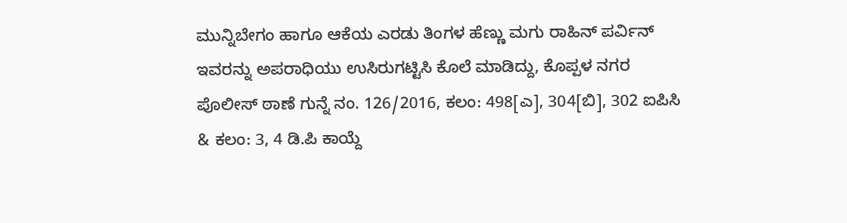ಮುನ್ನಿಬೇಗಂ ಹಾಗೂ ಆಕೆಯ ಎರಡು ತಿಂಗಳ ಹೆಣ್ಣು ಮಗು ರಾಹಿನ್ ಪರ್ವಿನ್ ಇವರನ್ನು ಅಪರಾಧಿಯು ಉಸಿರುಗಟ್ಟಿಸಿ ಕೊಲೆ ಮಾಡಿದ್ದು, ಕೊಪ್ಪಳ ನಗರ ಪೊಲೀಸ್ ಠಾಣೆ ಗುನ್ನೆ ನಂ. 126/2016, ಕಲಂ: 498[ಎ], 304[ಬಿ], 302 ಐಪಿಸಿ & ಕಲಂ: 3, 4 ಡಿ.ಪಿ ಕಾಯ್ದೆ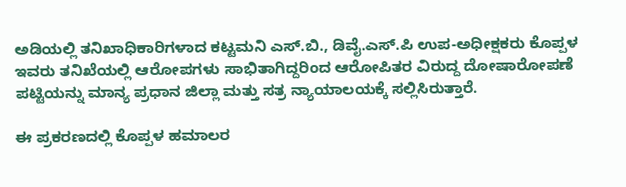ಅಡಿಯಲ್ಲಿ ತನಿಖಾಧಿಕಾರಿಗಳಾದ ಕಟ್ಟಮನಿ ಎಸ್.ಬಿ., ಡಿವೈ.ಎಸ್.ಪಿ ಉಪ-ಅಧೀಕ್ಷಕರು ಕೊಪ್ಪಳ ಇವರು ತನಿಖೆಯಲ್ಲಿ ಆರೋಪಗಳು ಸಾಭಿತಾಗಿದ್ದರಿಂದ ಆರೋಪಿತರ ವಿರುದ್ದ ದೋಷಾರೋಪಣೆ ಪಟ್ಟಿಯನ್ನು ಮಾನ್ಯ ಪ್ರಧಾನ ಜಿಲ್ಲಾ ಮತ್ತು ಸತ್ರ ನ್ಯಾಯಾಲಯಕ್ಕೆ ಸಲ್ಲಿಸಿರುತ್ತಾರೆ.

ಈ ಪ್ರಕರಣದಲ್ಲಿ ಕೊಪ್ಪಳ ಹಮಾಲರ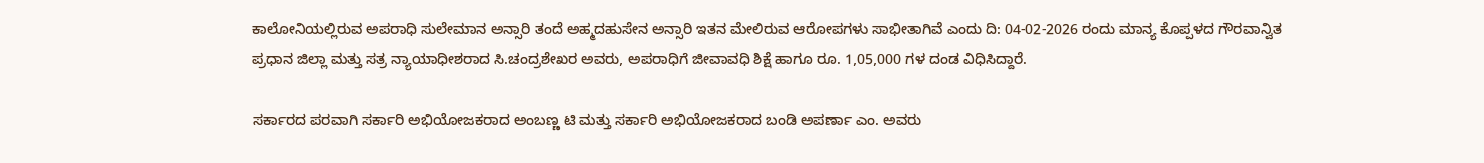ಕಾಲೋನಿಯಲ್ಲಿರುವ ಅಪರಾಧಿ ಸುಲೇಮಾನ ಅನ್ಸಾರಿ ತಂದೆ ಅಹ್ಮದಹುಸೇನ ಅನ್ಸಾರಿ ಇತನ ಮೇಲಿರುವ ಆರೋಪಗಳು ಸಾಭೀತಾಗಿವೆ ಎಂದು ದಿ: 04-02-2026 ರಂದು ಮಾನ್ಯ ಕೊಪ್ಪಳದ ಗೌರವಾನ್ವಿತ ಪ್ರಧಾನ ಜಿಲ್ಲಾ ಮತ್ತು ಸತ್ರ ನ್ಯಾಯಾಧೀಶರಾದ ಸಿ.ಚಂದ್ರಶೇಖರ ಅವರು, ಅಪರಾಧಿಗೆ ಜೀವಾವಧಿ ಶಿಕ್ಷೆ ಹಾಗೂ ರೂ. 1,05,000 ಗಳ ದಂಡ ವಿಧಿಸಿದ್ದಾರೆ.

ಸರ್ಕಾರದ ಪರವಾಗಿ ಸರ್ಕಾರಿ ಅಭಿಯೋಜಕರಾದ ಅಂಬಣ್ಣ ಟಿ ಮತ್ತು ಸರ್ಕಾರಿ ಅಭಿಯೋಜಕರಾದ ಬಂಡಿ ಅಪರ್ಣಾ ಎಂ. ಅವರು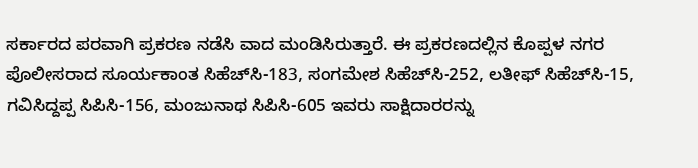ಸರ್ಕಾರದ ಪರವಾಗಿ ಪ್ರಕರಣ ನಡೆಸಿ ವಾದ ಮಂಡಿಸಿರುತ್ತಾರೆ. ಈ ಪ್ರಕರಣದಲ್ಲಿನ ಕೊಪ್ಪಳ ನಗರ ಪೊಲೀಸರಾದ ಸೂರ್ಯಕಾಂತ ಸಿಹೆಚ್‍ಸಿ-183, ಸಂಗಮೇಶ ಸಿಹೆಚ್‍ಸಿ-252, ಲತೀಫ್ ಸಿಹೆಚ್‍ಸಿ-15, ಗವಿಸಿದ್ದಪ್ಪ ಸಿಪಿಸಿ-156, ಮಂಜುನಾಥ ಸಿಪಿಸಿ-605 ಇವರು ಸಾಕ್ಷಿದಾರರನ್ನು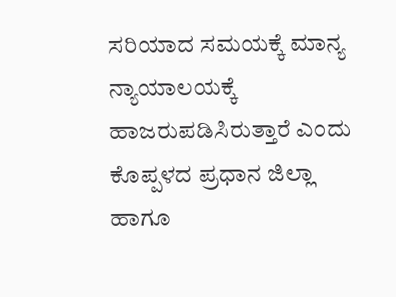ಸರಿಯಾದ ಸಮಯಕ್ಕೆ ಮಾನ್ಯ ನ್ಯಾಯಾಲಯಕ್ಕೆ ಹಾಜರುಪಡಿಸಿರುತ್ತಾರೆ ಎಂದು ಕೊಪ್ಪಳದ ಪ್ರಧಾನ ಜಿಲ್ಲಾ ಹಾಗೂ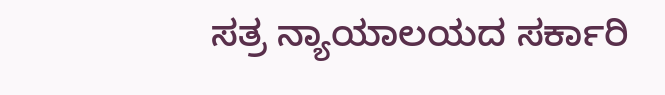ಸತ್ರ ನ್ಯಾಯಾಲಯದ ಸರ್ಕಾರಿ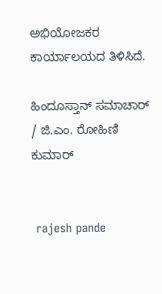ಅಭಿಯೋಜಕರ ಕಾರ್ಯಾಲಯದ ತಿಳಿಸಿದೆ.

ಹಿಂದೂಸ್ತಾನ್ ಸಮಾಚಾರ್ / ಜಿ.ಎಂ. ರೋಹಿಣಿ ಕುಮಾರ್


 rajesh pande